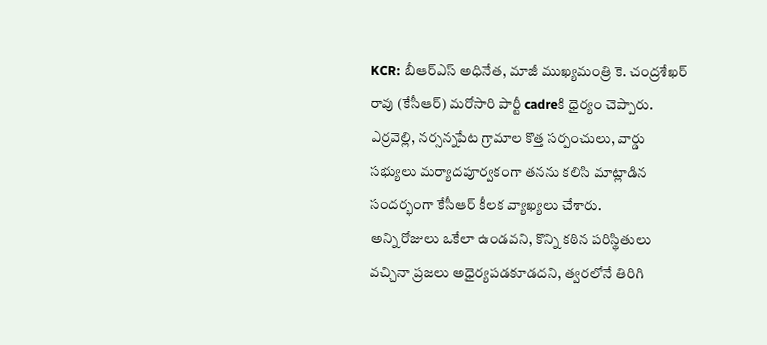KCR: బీఆర్ఎస్ అధినేత, మాజీ ముఖ్యమంత్రి కె. చంద్రశేఖర్ రావు (కేసీఆర్) మరోసారి పార్టీ cadreకి ధైర్యం చెప్పారు. ఎర్రవెల్లి, నర్సన్నపేట గ్రామాల కొత్త సర్పంచులు, వార్డు సభ్యులు మర్యాదపూర్వకంగా తనను కలిసి మాట్లాడిన సందర్భంగా కేసీఆర్ కీలక వ్యాఖ్యలు చేశారు.
అన్ని రోజులు ఒకేలా ఉండవని, కొన్ని కఠిన పరిస్థితులు వచ్చినా ప్రజలు అధైర్యపడకూడదని, త్వరలోనే తిరిగి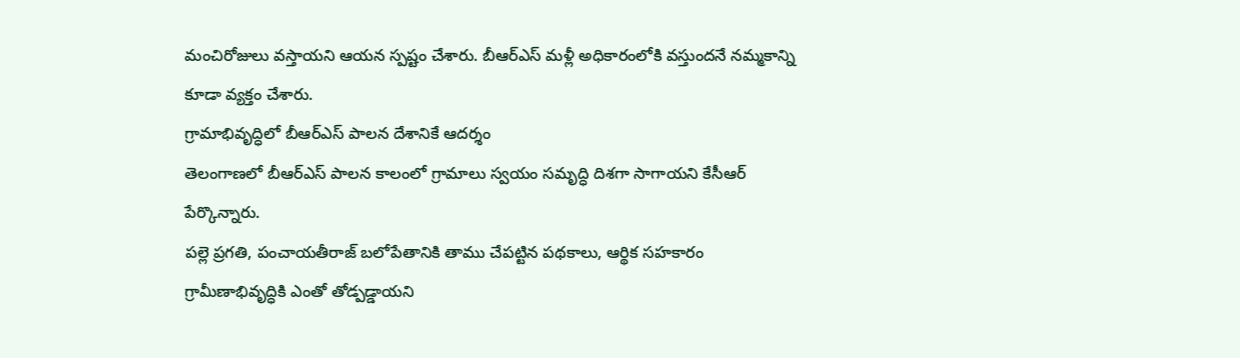మంచిరోజులు వస్తాయని ఆయన స్పష్టం చేశారు. బీఆర్ఎస్ మళ్లీ అధికారంలోకి వస్తుందనే నమ్మకాన్ని కూడా వ్యక్తం చేశారు.
గ్రామాభివృద్ధిలో బీఆర్ఎస్ పాలన దేశానికే ఆదర్శం
తెలంగాణలో బీఆర్ఎస్ పాలన కాలంలో గ్రామాలు స్వయం సమృద్ధి దిశగా సాగాయని కేసీఆర్ పేర్కొన్నారు.
పల్లె ప్రగతి, పంచాయతీరాజ్ బలోపేతానికి తాము చేపట్టిన పథకాలు, ఆర్థిక సహకారం గ్రామీణాభివృద్ధికి ఎంతో తోడ్పడ్డాయని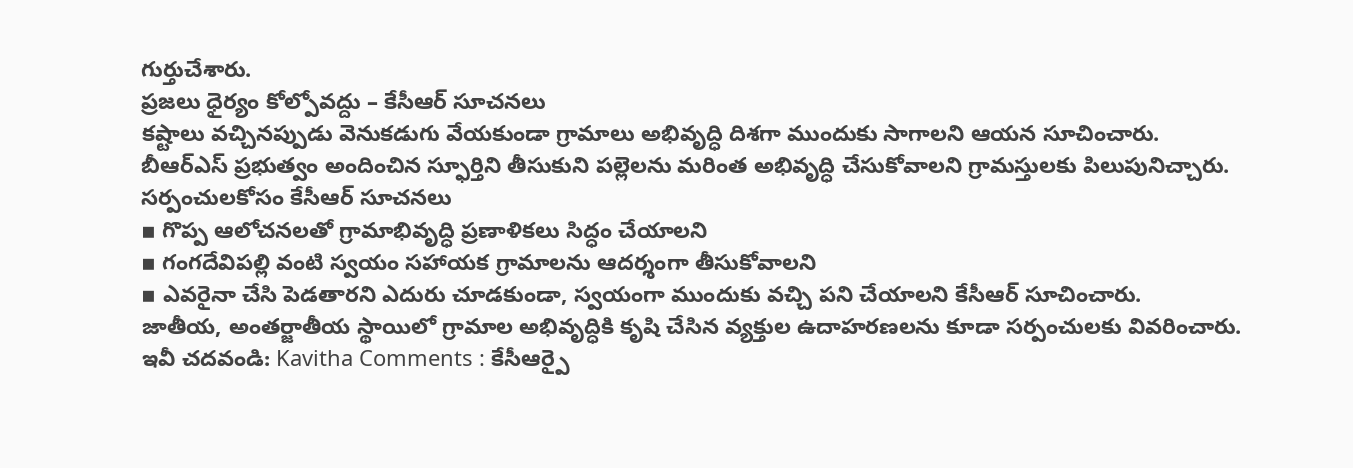గుర్తుచేశారు.
ప్రజలు ధైర్యం కోల్పోవద్దు – కేసీఆర్ సూచనలు
కష్టాలు వచ్చినప్పుడు వెనుకడుగు వేయకుండా గ్రామాలు అభివృద్ధి దిశగా ముందుకు సాగాలని ఆయన సూచించారు.
బీఆర్ఎస్ ప్రభుత్వం అందించిన స్ఫూర్తిని తీసుకుని పల్లెలను మరింత అభివృద్ధి చేసుకోవాలని గ్రామస్తులకు పిలుపునిచ్చారు.
సర్పంచులకోసం కేసీఆర్ సూచనలు
▪ గొప్ప ఆలోచనలతో గ్రామాభివృద్ధి ప్రణాళికలు సిద్ధం చేయాలని
▪ గంగదేవిపల్లి వంటి స్వయం సహాయక గ్రామాలను ఆదర్శంగా తీసుకోవాలని
▪ ఎవరైనా చేసి పెడతారని ఎదురు చూడకుండా, స్వయంగా ముందుకు వచ్చి పని చేయాలని కేసీఆర్ సూచించారు.
జాతీయ, అంతర్జాతీయ స్థాయిలో గ్రామాల అభివృద్ధికి కృషి చేసిన వ్యక్తుల ఉదాహరణలను కూడా సర్పంచులకు వివరించారు.
ఇవీ చదవండి: Kavitha Comments : కేసీఆర్పై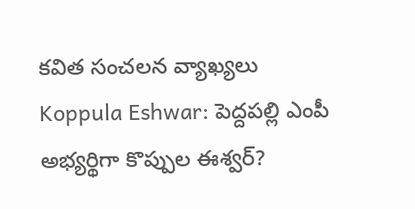కవిత సంచలన వ్యాఖ్యలు
Koppula Eshwar: పెద్దపల్లి ఎంపీ అభ్యర్థిగా కొప్పుల ఈశ్వర్?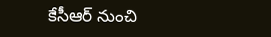కేసీఆర్ నుంచి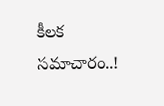కీలక సమాచారం..!